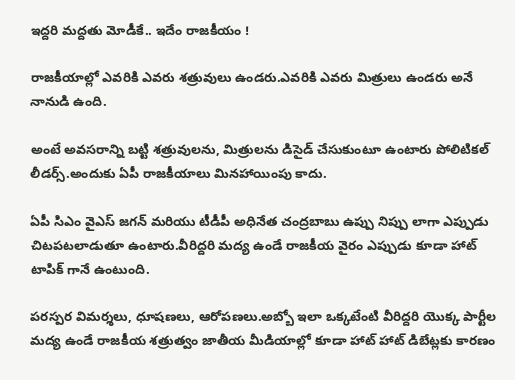ఇద్దరి మద్దతు మోడీకే.. ఇదేం రాజకీయం !

రాజకీయాల్లో ఎవరికి ఎవరు శత్రువులు ఉండరు.ఎవరికి ఎవరు మిత్రులు ఉండరు అనే నానుడి ఉంది.

అంటే అవసరాన్ని బట్టి శత్రువులను, మిత్రులను డిసైడ్ చేసుకుంటూ ఉంటారు పోలిటికల్ లీడర్స్.అందుకు ఏపీ రాజకీయాలు మినహాయింపు కాదు.

ఏపీ సి‌ఎం వైఎస్ జగన్ మరియు టీడీపీ అధినేత చంద్రబాబు ఉప్పు నిప్పు లాగా ఎప్పుడు చిటపటలాడుతూ ఉంటారు.వీరిద్దరి మద్య ఉండే రాజకీయ వైరం ఎప్పుడు కూడా హాట్ టాపిక్ గానే ఉంటుంది.

పరస్పర విమర్శలు, ధూషణలు, ఆరోపణలు.అబ్బో ఇలా ఒక్కటేంటి వీరిద్దరి యొక్క పార్టీల మద్య ఉండే రాజకీయ శత్రుత్వం జాతీయ మీడియాల్లో కూడా హాట్ హాట్ డిబేట్లకు కారణం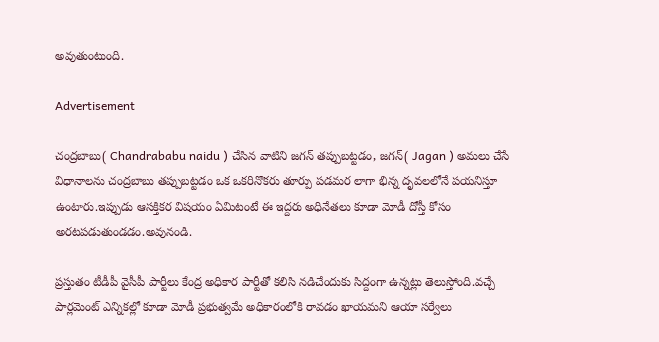అవుతుంటుంది.

Advertisement

చంద్రబాబు( Chandrababu naidu ) చేసిన వాటిని జగన్ తప్పుబట్టడం, జగన్( Jagan ) అమలు చేసే విధానాలను చంద్రబాబు తప్పుబట్టడం ఒక ఒకరినొకరు తూర్పు పడమర లాగా భిన్న దృవలలోనే పయనిస్తూ ఉంటారు.ఇప్పుడు ఆసక్తికర విషయం ఏమిటంటే ఈ ఇద్దరు అధినేతలు కూడా మోడీ దోస్తీ కోసం అరటపడుతుండడం.అవునండి.

ప్రస్తుతం టీడీపీ వైసీపీ పార్టీలు కేంద్ర అధికార పార్టీతో కలిసి నడిచేందుకు సిద్దంగా ఉన్నట్లు తెలుస్తోంది.వచ్చే పార్లమెంట్ ఎన్నికల్లో కూడా మోడీ ప్రభుత్వమే అధికారంలోకి రావడం ఖాయమని ఆయా సర్వేలు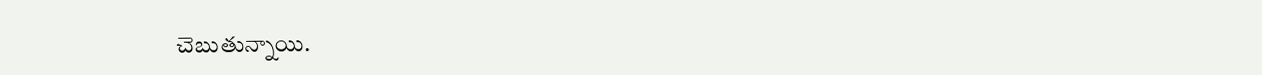చెబుతున్నాయి.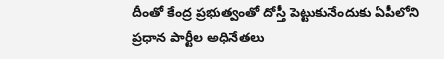దీంతో కేంద్ర ప్రభుత్వంతో దోస్తీ పెట్టుకునేందుకు ఏపీలోని ప్రధాన పార్టీల అధినేతలు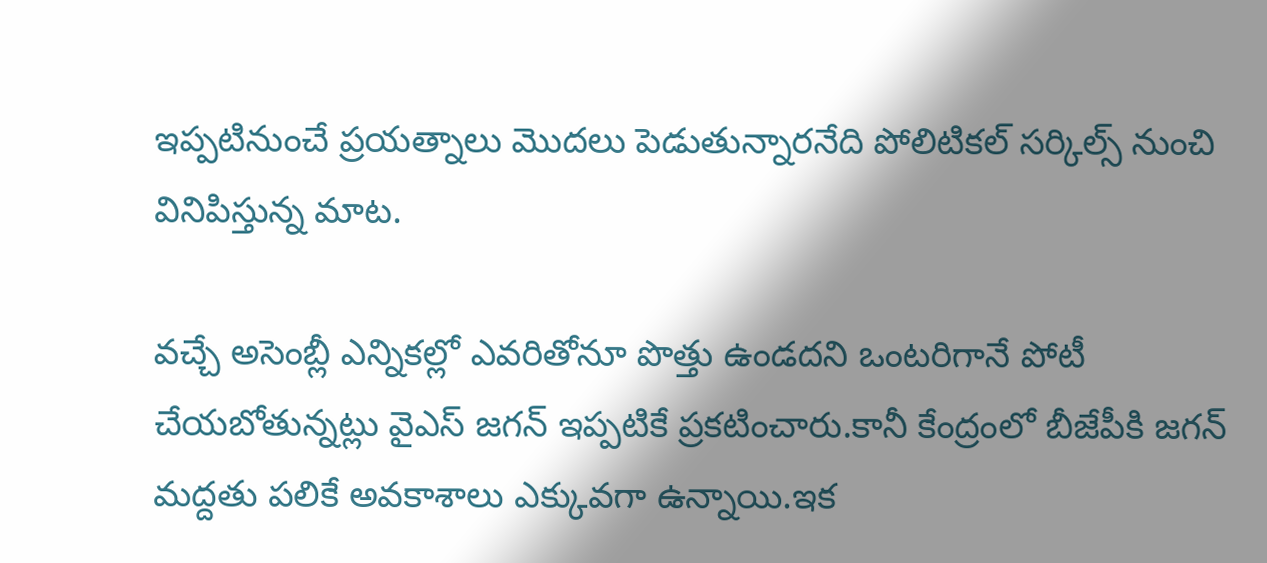ఇప్పటినుంచే ప్రయత్నాలు మొదలు పెడుతున్నారనేది పోలిటికల్ సర్కిల్స్ నుంచి వినిపిస్తున్న మాట.

వచ్చే అసెంబ్లీ ఎన్నికల్లో ఎవరితోనూ పొత్తు ఉండదని ఒంటరిగానే పోటీ చేయబోతున్నట్లు వైఎస్ జగన్ ఇప్పటికే ప్రకటించారు.కానీ కేంద్రంలో బీజేపీకి జగన్ మద్దతు పలికే అవకాశాలు ఎక్కువగా ఉన్నాయి.ఇక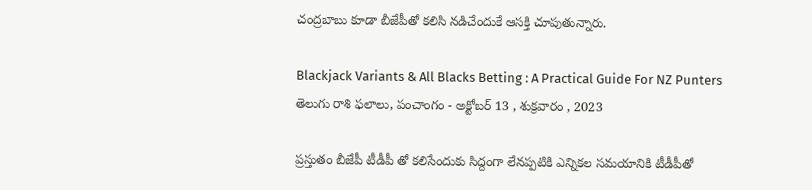చంద్రబాబు కూడా బీజేపీతో కలిసి నడిచేందుకే ఆసక్తి చూపుతున్నారు.

Blackjack Variants & All Blacks Betting : A Practical Guide For NZ Punters
తెలుగు రాశి ఫలాలు, పంచాంగం - అక్టోబర్ 13 , శుక్రవారం , 2023

ప్రస్తుతం బీజేపీ టీడీపీ తో కలిసేందుకు సిద్దంగా లేనప్పటికి ఎన్నికల సమయానికి టీడీపీతో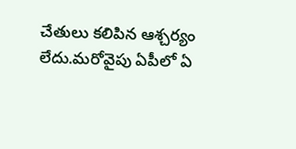చేతులు కలిపిన ఆశ్చర్యం లేదు.మరోవైపు ఏపీలో ఏ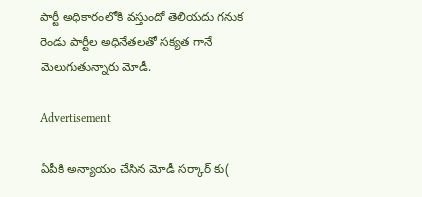పార్టీ అధికారంలోకి వస్తుందో తెలియదు గనుక రెండు పార్టీల అధినేతలతో సక్యత గానే మెలుగుతున్నారు మోడీ.

Advertisement

ఏపీకి అన్యాయం చేసిన మోడీ సర్కార్ కు(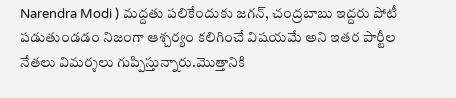Narendra Modi ) మద్దతు పలికేందుకు జగన్, చంద్రబాబు ఇద్దరు పోటీ పడుతుండడం నిజంగా ఆశ్చర్యం కలిగించే విషయమే అని ఇతర పార్టీల నేతలు విమర్శలు గుప్పిస్తున్నారు.మొత్తానికి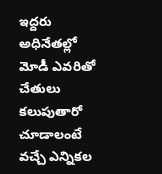ఇద్దరు అధినేతల్లో మోడీ ఎవరితో చేతులు కలుపుతారో చూడాలంటే వచ్చే ఎన్నికల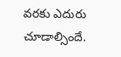వరకు ఎదురు చూడాల్సిందే.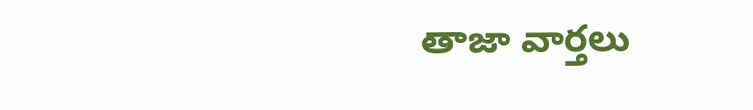తాజా వార్తలు